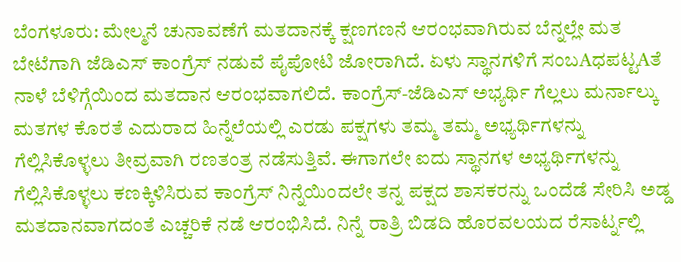ಬೆಂಗಳೂರು: ಮೇಲ್ಮನೆ ಚುನಾವಣೆಗೆ ಮತದಾನಕ್ಕೆ ಕ್ಷಣಗಣನೆ ಆರಂಭವಾಗಿರುವ ಬೆನ್ನಲ್ಲೇ ಮತ ಬೇಟೆಗಾಗಿ ಜೆಡಿಎಸ್ ಕಾಂಗ್ರೆಸ್ ನಡುವೆ ಪೈಪೋಟಿ ಜೋರಾಗಿದೆ. ಏಳು ಸ್ಥಾನಗಳಿಗೆ ಸಂಬAಧಪಟ್ಟAತೆ ನಾಳೆ ಬೆಳಿಗ್ಗೆಯಿಂದ ಮತದಾನ ಆರಂಭವಾಗಲಿದೆ. ಕಾಂಗ್ರೆಸ್-ಜೆಡಿಎಸ್ ಅಭ್ಯರ್ಥಿ ಗೆಲ್ಲಲು ಮರ್ನಾಲ್ಕು ಮತಗಳ ಕೊರತೆ ಎದುರಾದ ಹಿನ್ನೆಲೆಯಲ್ಲಿ ಎರಡು ಪಕ್ಷಗಳು ತಮ್ಮ ತಮ್ಮ ಅಭ್ಯರ್ಥಿಗಳನ್ನು ಗೆಲ್ಲಿಸಿಕೊಳ್ಳಲು ತೀವ್ರವಾಗಿ ರಣತಂತ್ರ ನಡೆಸುತ್ತಿವೆ. ಈಗಾಗಲೇ ಐದು ಸ್ಥಾನಗಳ ಅಭ್ಯರ್ಥಿಗಳನ್ನು ಗೆಲ್ಲಿಸಿಕೊಳ್ಳಲು ಕಣಕ್ಕಿಳಿಸಿರುವ ಕಾಂಗ್ರೆಸ್ ನಿನ್ನೆಯಿಂದಲೇ ತನ್ನ ಪಕ್ಷದ ಶಾಸಕರನ್ನು ಒಂದೆಡೆ ಸೇರಿಸಿ ಅಡ್ಡ ಮತದಾನವಾಗದಂತೆ ಎಚ್ಚರಿಕೆ ನಡೆ ಆರಂಭಿಸಿದೆ. ನಿನ್ನೆ ರಾತ್ರಿ ಬಿಡದಿ ಹೊರವಲಯದ ರೆಸಾರ್ಟ್ನಲ್ಲಿ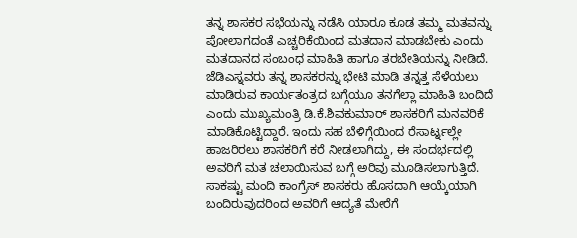ತನ್ನ ಶಾಸಕರ ಸಭೆಯನ್ನು ನಡೆಸಿ ಯಾರೂ ಕೂಡ ತಮ್ಮ ಮತವನ್ನು ಪೋಲಾಗದಂತೆ ಎಚ್ಚರಿಕೆಯಿಂದ ಮತದಾನ ಮಾಡಬೇಕು ಎಂದು ಮತದಾನದ ಸಂಬಂಧ ಮಾಹಿತಿ ಹಾಗೂ ತರಬೇತಿಯನ್ನು ನೀಡಿದೆ. ಜೆಡಿಎಸ್ನವರು ತನ್ನ ಶಾಸಕರನ್ನು ಭೇಟಿ ಮಾಡಿ ತನ್ನತ್ತ ಸೆಳೆಯಲು ಮಾಡಿರುವ ಕಾರ್ಯತಂತ್ರದ ಬಗ್ಗೆಯೂ ತನಗೆಲ್ಲಾ ಮಾಹಿತಿ ಬಂದಿದೆ ಎಂದು ಮುಖ್ಯಮಂತ್ರಿ ಡಿ.ಕೆ.ಶಿವಕುಮಾರ್ ಶಾಸಕರಿಗೆ ಮನವರಿಕೆ ಮಾಡಿಕೊಟ್ಟಿದ್ದಾರೆ. ಇಂದು ಸಹ ಬೆಳಿಗ್ಗೆಯಿಂದ ರೆಸಾರ್ಟ್ನಲ್ಲೇ ಹಾಜರಿರಲು ಶಾಸಕರಿಗೆ ಕರೆ ನೀಡಲಾಗಿದ್ದು, ಈ ಸಂದರ್ಭದಲ್ಲಿ ಅವರಿಗೆ ಮತ ಚಲಾಯಿಸುವ ಬಗ್ಗೆ ಅರಿವು ಮೂಡಿಸಲಾಗುತ್ತಿದೆ. ಸಾಕಷ್ಟು ಮಂದಿ ಕಾಂಗ್ರೆಸ್ ಶಾಸಕರು ಹೊಸದಾಗಿ ಆಯ್ಕೆಯಾಗಿ ಬಂದಿರುವುದರಿಂದ ಅವರಿಗೆ ಆದ್ಯತೆ ಮೇರೆಗೆ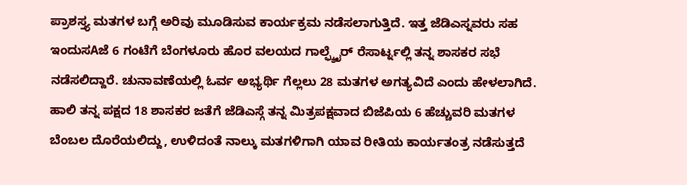ಪ್ರಾಶಸ್ತ್ಯ ಮತಗಳ ಬಗ್ಗೆ ಅರಿವು ಮೂಡಿಸುವ ಕಾರ್ಯಕ್ರಮ ನಡೆಸಲಾಗುತ್ತಿದೆ. ಇತ್ತ ಜೆಡಿಎಸ್ನವರು ಸಹ ಇಂದುಸAಜೆ 6 ಗಂಟೆಗೆ ಬೆಂಗಳೂರು ಹೊರ ವಲಯದ ಗಾಲ್ಫ್ಶೈರ್ ರೆಸಾರ್ಟ್ನಲ್ಲಿ ತನ್ನ ಶಾಸಕರ ಸಭೆ ನಡೆಸಲಿದ್ದಾರೆ. ಚುನಾವಣೆಯಲ್ಲಿ ಓರ್ವ ಅಭ್ಯರ್ಥಿ ಗೆಲ್ಲಲು 28 ಮತಗಳ ಅಗತ್ಯವಿದೆ ಎಂದು ಹೇಳಲಾಗಿದೆ. ಹಾಲಿ ತನ್ನ ಪಕ್ಷದ 18 ಶಾಸಕರ ಜತೆಗೆ ಜೆಡಿಎಸ್ಗೆ ತನ್ನ ಮಿತ್ರಪಕ್ಷವಾದ ಬಿಜೆಪಿಯ 6 ಹೆಚ್ಚುವರಿ ಮತಗಳ ಬೆಂಬಲ ದೊರೆಯಲಿದ್ದು, ಉಳಿದಂತೆ ನಾಲ್ಕು ಮತಗಳಿಗಾಗಿ ಯಾವ ರೀತಿಯ ಕಾರ್ಯತಂತ್ರ ನಡೆಸುತ್ತದೆ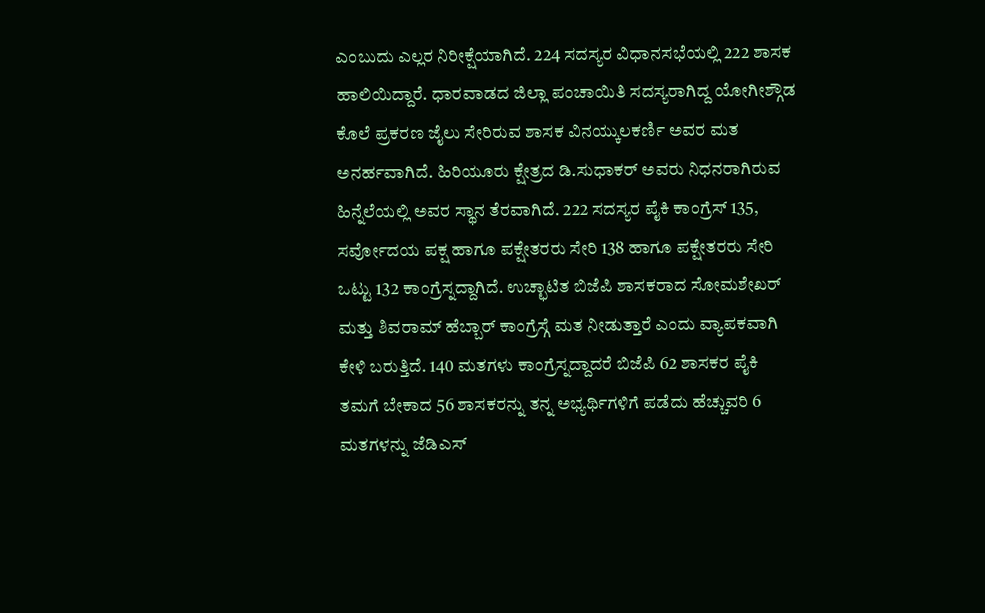ಎಂಬುದು ಎಲ್ಲರ ನಿರೀಕ್ಷೆಯಾಗಿದೆ. 224 ಸದಸ್ಯರ ವಿಧಾನಸಭೆಯಲ್ಲಿ 222 ಶಾಸಕ ಹಾಲಿಯಿದ್ದಾರೆ. ಧಾರವಾಡದ ಜಿಲ್ಲಾ ಪಂಚಾಯಿತಿ ಸದಸ್ಯರಾಗಿದ್ದ ಯೋಗೀಶ್ಗೌಡ ಕೊಲೆ ಪ್ರಕರಣ ಜೈಲು ಸೇರಿರುವ ಶಾಸಕ ವಿನಯ್ಕುಲಕರ್ಣಿ ಅವರ ಮತ ಅನರ್ಹವಾಗಿದೆ. ಹಿರಿಯೂರು ಕ್ಷೇತ್ರದ ಡಿ.ಸುಧಾಕರ್ ಅವರು ನಿಧನರಾಗಿರುವ ಹಿನ್ನೆಲೆಯಲ್ಲಿ ಅವರ ಸ್ಥಾನ ತೆರವಾಗಿದೆ. 222 ಸದಸ್ಯರ ಪೈಕಿ ಕಾಂಗ್ರೆಸ್ 135, ಸರ್ವೋದಯ ಪಕ್ಷ ಹಾಗೂ ಪಕ್ಷೇತರರು ಸೇರಿ 138 ಹಾಗೂ ಪಕ್ಷೇತರರು ಸೇರಿ ಒಟ್ಟು 132 ಕಾಂಗ್ರೆಸ್ನದ್ದಾಗಿದೆ. ಉಚ್ಛಾಟಿತ ಬಿಜೆಪಿ ಶಾಸಕರಾದ ಸೋಮಶೇಖರ್ ಮತ್ತು ಶಿವರಾಮ್ ಹೆಬ್ಬಾರ್ ಕಾಂಗ್ರೆಸ್ಗೆ ಮತ ನೀಡುತ್ತಾರೆ ಎಂದು ವ್ಯಾಪಕವಾಗಿ ಕೇಳಿ ಬರುತ್ತಿದೆ. 140 ಮತಗಳು ಕಾಂಗ್ರೆಸ್ನದ್ದಾದರೆ ಬಿಜೆಪಿ 62 ಶಾಸಕರ ಪೈಕಿ ತಮಗೆ ಬೇಕಾದ 56 ಶಾಸಕರನ್ನು ತನ್ನ ಅಭ್ಯರ್ಥಿಗಳಿಗೆ ಪಡೆದು ಹೆಚ್ಚುವರಿ 6 ಮತಗಳನ್ನು ಜೆಡಿಎಸ್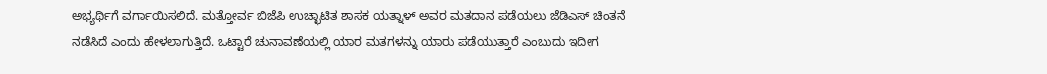ಅಭ್ಯರ್ಥಿಗೆ ವರ್ಗಾಯಿಸಲಿದೆ. ಮತ್ತೋರ್ವ ಬಿಜೆಪಿ ಉಚ್ಛಾಟಿತ ಶಾಸಕ ಯತ್ನಾಳ್ ಅವರ ಮತದಾನ ಪಡೆಯಲು ಜೆಡಿಎಸ್ ಚಿಂತನೆ ನಡೆಸಿದೆ ಎಂದು ಹೇಳಲಾಗುತ್ತಿದೆ. ಒಟ್ಟಾರೆ ಚುನಾವಣೆಯಲ್ಲಿ ಯಾರ ಮತಗಳನ್ನು ಯಾರು ಪಡೆಯುತ್ತಾರೆ ಎಂಬುದು ಇದೀಗ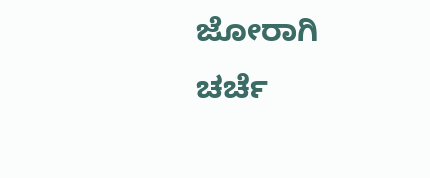ಜೋರಾಗಿ ಚರ್ಚೆ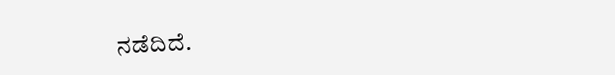ನಡೆದಿದೆ.